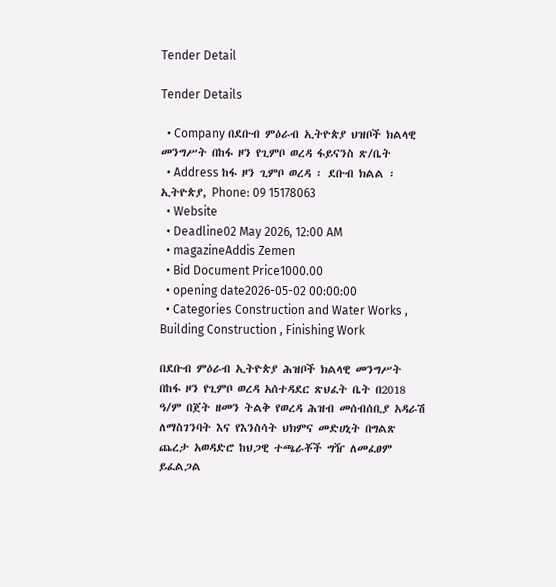Tender Detail

Tender Details

  • Company በደቡብ ምዕራብ ኢትዮጵያ ህዝቦች ክልላዊ መንግሥት በከፋ ዞን የጊምቦ ወረዳ ፋይናንስ ጽ/ቤት
  • Address ከፋ ዞን ጊምቦ ወረዳ ፡ ደቡብ ክልል ፡ ኢትዮጵያ, Phone: 09 15178063
  • Website
  • Deadline02 May 2026, 12:00 AM
  • magazineAddis Zemen
  • Bid Document Price1000.00
  • opening date2026-05-02 00:00:00
  • Categories Construction and Water Works , Building Construction , Finishing Work

በደቡብ ምዕራብ ኢትዮጵያ ሕዝቦች ክልላዊ መንግሥት በከፋ ዞን የጊምቦ ወረዳ አሰተዳደር ጽህፈት ቤት በ2018 ዓ/ም በጀት ዘመን ትልቅ የወረዳ ሕዝብ መሰብሰቢያ አዳራሽ ለማስገንባት እና የእንስሳት ህክምና መድሀኒት በግልጽ ጨረታ አወዳድሮ ከህጋዊ ተጫራቾች ግዥ ለመፈፀም ይፈልጋል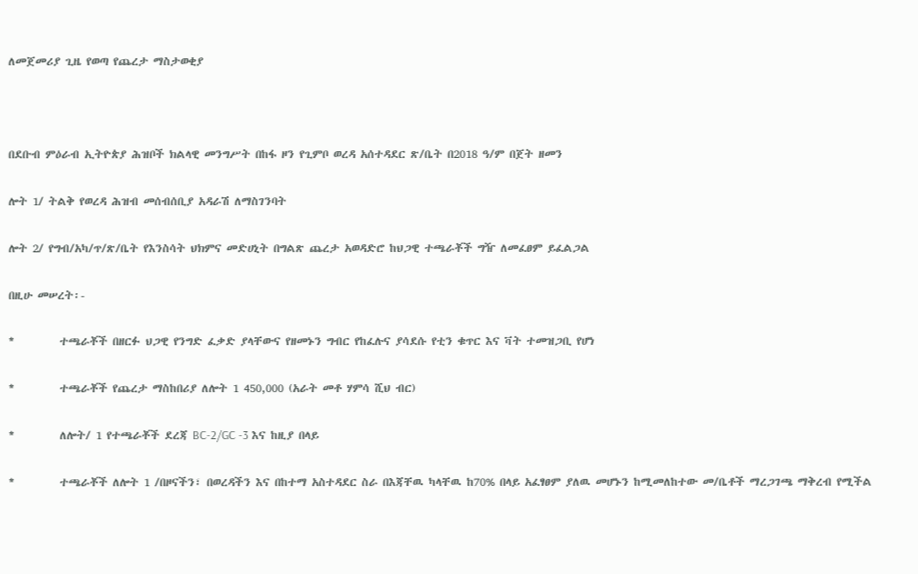ለመጀመሪያ ጊዜ የወጣ የጨረታ ማስታወቂያ



በደቡብ ምዕራብ ኢትዮጵያ ሕዝቦች ክልላዊ መንግሥት በከፋ ዞን የጊምቦ ወረዳ አሰተዳደር ጽ/ቤት በ2018 ዓ/ም በጀት ዘመን

ሎት 1/ ትልቅ የወረዳ ሕዝብ መሰብሰቢያ አዳራሽ ለማስገንባት

ሎት 2/ የግብ/አካ/ጥ/ጽ/ቤት የእንስሳት ህክምና መድሀኒት በግልጽ ጨረታ አወዳድሮ ከህጋዊ ተጫራቾች ግዥ ለመፈፀም ይፈልጋል

በዚሁ መሠረት፡-

*         ተጫራቾች በዘርፉ ህጋዊ የንግድ ፈቃድ ያላቸውና የዘመኑን ግብር የከፈሉና ያሳደሱ የቲን ቁጥር እና ቫት ተመዝጋቢ የሆነ

*         ተጫራቾች የጨረታ ማስከበሪያ ለሎት 1 450,000 (አራት መቶ ሃምሳ ሺህ ብር)

*         ለሎት/ 1 የተጫራቾች ደረጃ BC-2/GC -3 እና ከዚያ በላይ

*         ተጫራቾች ለሎት 1 /በዞናችን፣ በወረዳችን እና በከተማ አስተዳደር ስራ በእጃቸዉ ካላቸዉ ከ70% በላይ አፈፃፀም ያለዉ መሆኑን ከሚመለከተው መ/ቤቶች ማረጋገጫ ማቅረብ የሚችል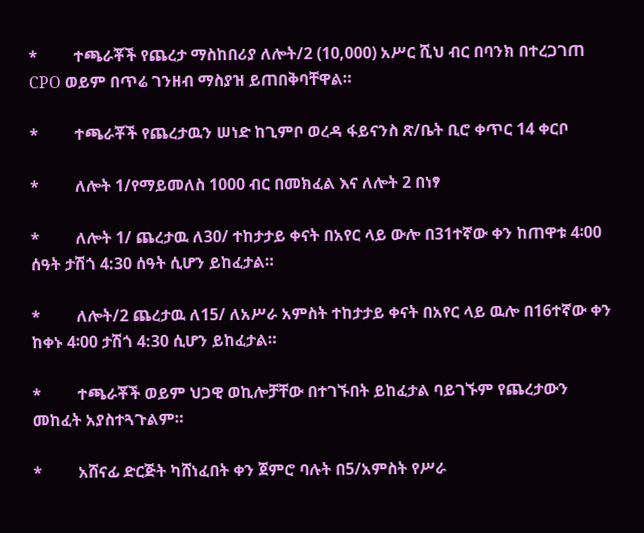*         ተጫራቾች የጨረታ ማስከበሪያ ለሎት/2 (10,000) አሥር ሺህ ብር በባንክ በተረጋገጠ CPO ወይም በጥሬ ገንዘብ ማስያዝ ይጠበቅባቸዋል።

*         ተጫራቾች የጨረታዉን ሠነድ ከጊምቦ ወረዳ ፋይናንስ ጽ/ቤት ቢሮ ቀጥር 14 ቀርቦ

*         ለሎት 1/የማይመለስ 1000 ብር በመክፈል እና ለሎት 2 በነፃ

*         ለሎት 1/ ጨረታዉ ለ30/ ተከታታይ ቀናት በአየር ላይ ውሎ በ31ተኛው ቀን ከጠዋቱ 4፡00 ሰዓት ታሽጎ 4:30 ሰዓት ሲሆን ይከፈታል።

*         ለሎት/2 ጨረታዉ ለ15/ ለአሥራ አምስት ተከታታይ ቀናት በአየር ላይ ዉሎ በ16ተኛው ቀን ከቀኑ 4፡00 ታሽጎ 4:30 ሲሆን ይከፈታል።

*         ተጫራቾች ወይም ህጋዊ ወኪሎቻቸው በተገኙበት ይከፈታል ባይገኙም የጨረታውን መከፈት አያስተጓጉልም።

*         አሸናፊ ድርጅት ካሸነፈበት ቀን ጀምሮ ባሉት በ5/አምስት የሥራ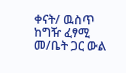ቀናት/ ዉስጥ ከግዥ ፈፃሚ መ/ቤት ጋር ውል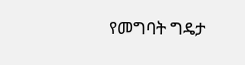የመግባት ግዴታ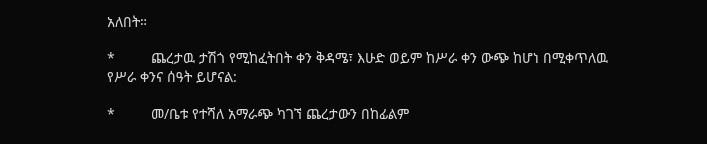አለበት።

*         ጨረታዉ ታሽጎ የሚከፈትበት ቀን ቅዳሜ፣ እሁድ ወይም ከሥራ ቀን ውጭ ከሆነ በሚቀጥለዉ የሥራ ቀንና ሰዓት ይሆናል:

*         መ/ቤቱ የተሻለ አማራጭ ካገኘ ጨረታውን በከፊልም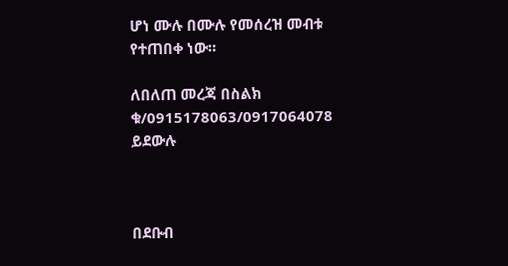ሆነ ሙሉ በሙሉ የመሰረዝ መብቱ የተጠበቀ ነው።

ለበለጠ መረጃ በስልክ ቁ/0915178063/0917064078 ይደውሉ



በደቡብ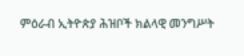ምዕራብ ኢትዮጵያ ሕዝቦች ክልላዊ መንግሥት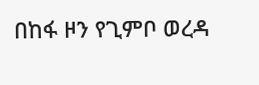በከፋ ዞን የጊምቦ ወረዳ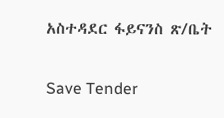አስተዳደር ፋይናንስ ጽ/ቤት

Save Tender